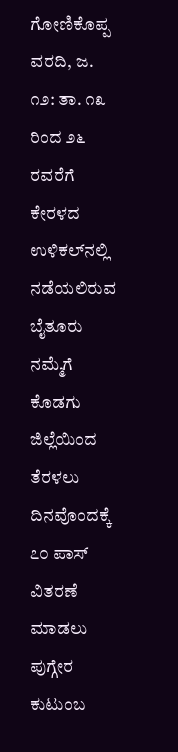ಗೋಣಿಕೊಪ್ಪ ವರದಿ, ಜ. ೧೨: ತಾ. ೧೩ ರಿಂದ ೨೬ ರವರೆಗೆ ಕೇರಳದ ಉಳಿಕಲ್‌ನಲ್ಲಿ ನಡೆಯಲಿರುವ ಬೈತೂರು ನಮ್ಮೆಗೆ ಕೊಡಗು ಜಿಲ್ಲೆಯಿಂದ ತೆರಳಲು ದಿನವೊಂದಕ್ಕೆ ೭೦ ಪಾಸ್ ವಿತರಣೆ ಮಾಡಲು ಪುಗ್ಗೇರ ಕುಟುಂಬ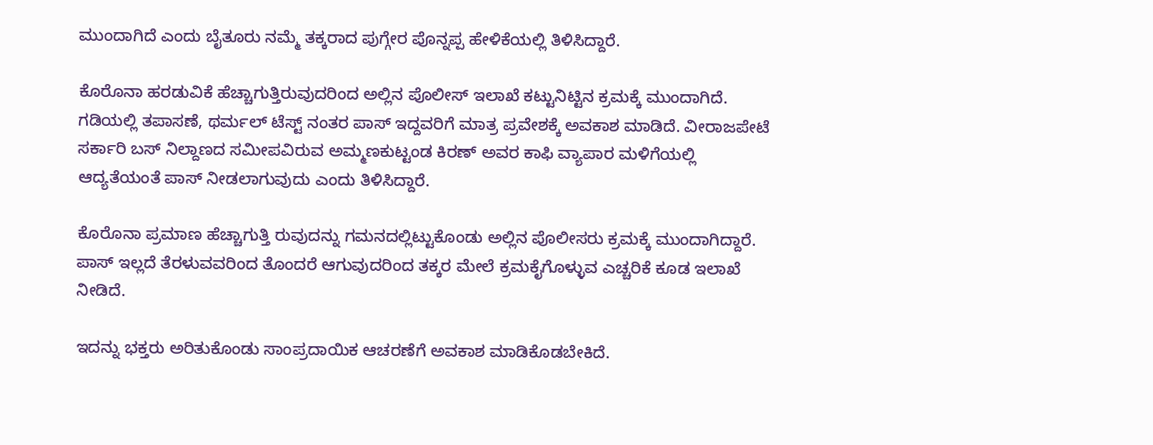ಮುಂದಾಗಿದೆ ಎಂದು ಬೈತೂರು ನಮ್ಮೆ ತಕ್ಕರಾದ ಪುಗ್ಗೇರ ಪೊನ್ನಪ್ಪ ಹೇಳಿಕೆಯಲ್ಲಿ ತಿಳಿಸಿದ್ದಾರೆ.

ಕೊರೊನಾ ಹರಡುವಿಕೆ ಹೆಚ್ಚಾಗುತ್ತಿರುವುದರಿಂದ ಅಲ್ಲಿನ ಪೊಲೀಸ್ ಇಲಾಖೆ ಕಟ್ಟುನಿಟ್ಟಿನ ಕ್ರಮಕ್ಕೆ ಮುಂದಾಗಿದೆ. ಗಡಿಯಲ್ಲಿ ತಪಾಸಣೆ, ಥರ್ಮಲ್ ಟೆಸ್ಟ್ ನಂತರ ಪಾಸ್ ಇದ್ದವರಿಗೆ ಮಾತ್ರ ಪ್ರವೇಶಕ್ಕೆ ಅವಕಾಶ ಮಾಡಿದೆ. ವೀರಾಜಪೇಟೆ ಸರ್ಕಾರಿ ಬಸ್ ನಿಲ್ದಾಣದ ಸಮೀಪವಿರುವ ಅಮ್ಮಣಕುಟ್ಟಂಡ ಕಿರಣ್ ಅವರ ಕಾಫಿ ವ್ಯಾಪಾರ ಮಳಿಗೆಯಲ್ಲಿ ಆದ್ಯತೆಯಂತೆ ಪಾಸ್ ನೀಡಲಾಗುವುದು ಎಂದು ತಿಳಿಸಿದ್ದಾರೆ.

ಕೊರೊನಾ ಪ್ರಮಾಣ ಹೆಚ್ಚಾಗುತ್ತಿ ರುವುದನ್ನು ಗಮನದಲ್ಲಿಟ್ಟುಕೊಂಡು ಅಲ್ಲಿನ ಪೊಲೀಸರು ಕ್ರಮಕ್ಕೆ ಮುಂದಾಗಿದ್ದಾರೆ. ಪಾಸ್ ಇಲ್ಲದೆ ತೆರಳುವವರಿಂದ ತೊಂದರೆ ಆಗುವುದರಿಂದ ತಕ್ಕರ ಮೇಲೆ ಕ್ರಮಕೈಗೊಳ್ಳುವ ಎಚ್ಚರಿಕೆ ಕೂಡ ಇಲಾಖೆ ನೀಡಿದೆ.

ಇದನ್ನು ಭಕ್ತರು ಅರಿತುಕೊಂಡು ಸಾಂಪ್ರದಾಯಿಕ ಆಚರಣೆಗೆ ಅವಕಾಶ ಮಾಡಿಕೊಡಬೇಕಿದೆ.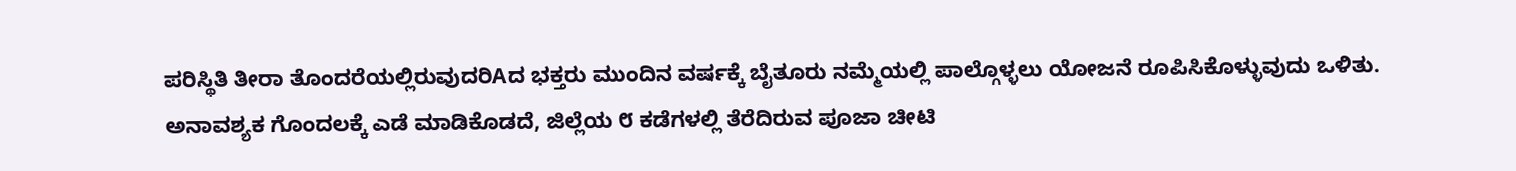ಪರಿಸ್ಥಿತಿ ತೀರಾ ತೊಂದರೆಯಲ್ಲಿರುವುದರಿAದ ಭಕ್ತರು ಮುಂದಿನ ವರ್ಷಕ್ಕೆ ಬೈತೂರು ನಮ್ಮೆಯಲ್ಲಿ ಪಾಲ್ಗೊಳ್ಳಲು ಯೋಜನೆ ರೂಪಿಸಿಕೊಳ್ಳುವುದು ಒಳಿತು. ಅನಾವಶ್ಯಕ ಗೊಂದಲಕ್ಕೆ ಎಡೆ ಮಾಡಿಕೊಡದೆ, ಜಿಲ್ಲೆಯ ೮ ಕಡೆಗಳಲ್ಲಿ ತೆರೆದಿರುವ ಪೂಜಾ ಚೀಟಿ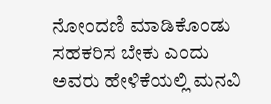ನೋಂದಣಿ ಮಾಡಿಕೊಂಡು ಸಹಕರಿಸ ಬೇಕು ಎಂದು ಅವರು ಹೇಳಿಕೆಯಲ್ಲಿ ಮನವಿ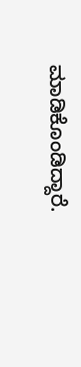ಮಾಡಿಕೊಂಡಿದ್ದಾರೆ.